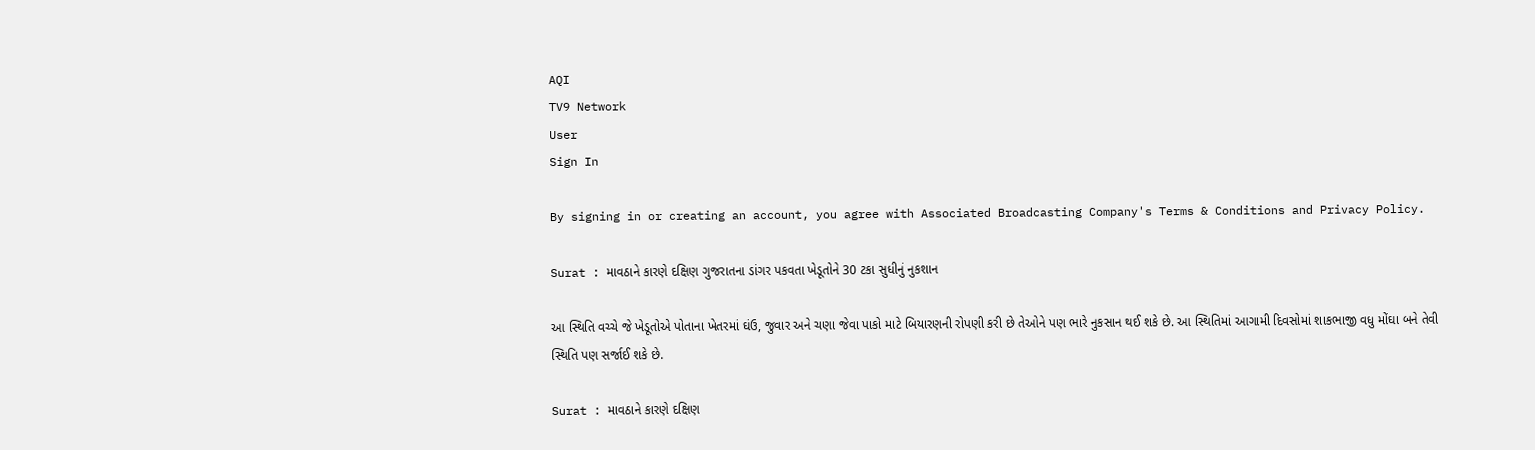AQI
TV9 Network
User
Sign In

By signing in or creating an account, you agree with Associated Broadcasting Company's Terms & Conditions and Privacy Policy.

Surat : માવઠાને કારણે દક્ષિણ ગુજરાતના ડાંગર પકવતા ખેડૂતોને 30 ટકા સુધીનું નુકશાન

આ સ્થિતિ વચ્ચે જે ખેડૂતોએ પોતાના ખેતરમાં ઘંઉ, જુવાર અને ચણા જેવા પાકો માટે બિયારણની રોપણી કરી છે તેઓને પણ ભારે નુકસાન થઈ શકે છે. આ સ્થિતિમાં આગામી દિવસોમાં શાકભાજી વધુ મોંઘા બને તેવી સ્થિતિ પણ સર્જાઈ શકે છે.

Surat : માવઠાને કારણે દક્ષિણ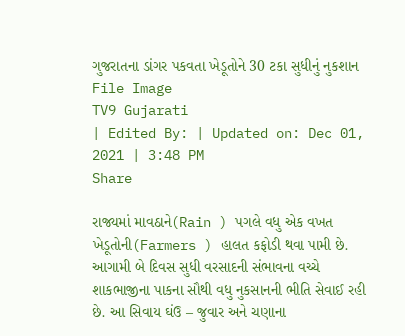ગુજરાતના ડાંગર પકવતા ખેડૂતોને 30 ટકા સુધીનું નુકશાન
File Image
TV9 Gujarati
| Edited By: | Updated on: Dec 01, 2021 | 3:48 PM
Share

રાજ્યમાં માવઠાને(Rain ) પગલે વધુ એક વખત ખેડૂતોની(Farmers ) હાલત કફોડી થવા પામી છે. આગામી બે દિવસ સુધી વરસાદની સંભાવના વચ્ચે શાકભાજીના પાકના સૌથી વધુ નુકસાનની ભીતિ સેવાઈ રહી છે. આ સિવાય ઘંઉ – જુવાર અને ચણાના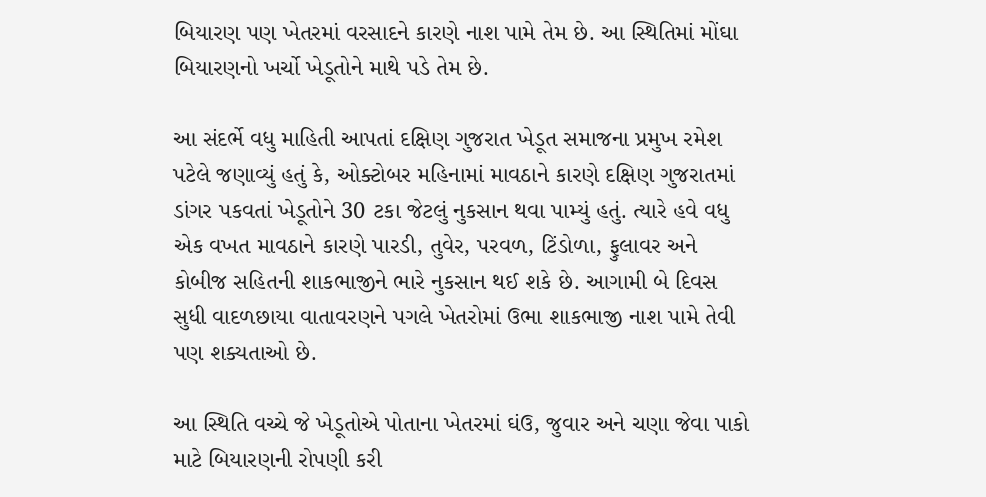બિયારણ પણ ખેતરમાં વરસાદને કારણે નાશ પામે તેમ છે. આ સ્થિતિમાં મોંઘા બિયારણનો ખર્ચો ખેડૂતોને માથે પડે તેમ છે.

આ સંદર્ભે વધુ માહિતી આપતાં દક્ષિણ ગુજરાત ખેડૂત સમાજના પ્રમુખ રમેશ પટેલે જણાવ્યું હતું કે, ઓક્ટોબર મહિનામાં માવઠાને કારણે દક્ષિણ ગુજરાતમાં ડાંગર પકવતાં ખેડૂતોને 30 ટકા જેટલું નુકસાન થવા પામ્યું હતું. ત્યારે હવે વધુ એક વખત માવઠાને કારણે પારડી, તુવેર, પરવળ, ટિંડોળા, ફુલાવર અને કોબીજ સહિતની શાકભાજીને ભારે નુકસાન થઈ શકે છે. આગામી બે દિવસ સુધી વાદળછાયા વાતાવરણને પગલે ખેતરોમાં ઉભા શાકભાજી નાશ પામે તેવી પણ શક્યતાઓ છે.

આ સ્થિતિ વચ્ચે જે ખેડૂતોએ પોતાના ખેતરમાં ઘંઉ, જુવાર અને ચણા જેવા પાકો માટે બિયારણની રોપણી કરી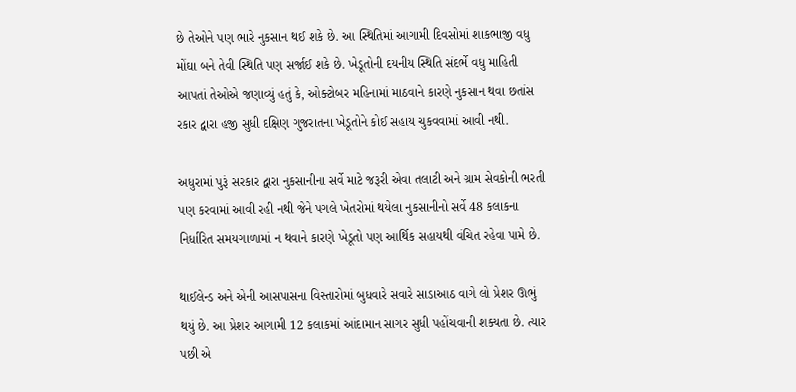છે તેઓને પણ ભારે નુકસાન થઈ શકે છે. આ સ્થિતિમાં આગામી દિવસોમાં શાકભાજી વધુ મોંઘા બને તેવી સ્થિતિ પણ સર્જાઈ શકે છે. ખેડૂતોની દયનીય સ્થિતિ સંદર્ભે વધુ માહિતી આપતાં તેઓએ જણાવ્યું હતું કે, ઓક્ટોબર મહિનામાં માઠવાને કારણે નુકસાન થવા છતાંસ રકાર દ્વારા હજી સુધી દક્ષિણ ગુજરાતના ખેડૂતોને કોઈ સહાય ચુકવવામાં આવી નથી.

અધુરામાં પુરૂં સરકાર દ્વારા નુકસાનીના સર્વે માટે જરૂરી એવા તલાટી અને ગ્રામ સેવકોની ભરતી પણ કરવામાં આવી રહી નથી જેને પગલે ખેતરોમાં થયેલા નુકસાનીનો સર્વે 48 કલાકના નિર્ધારિત સમયગાળામાં ન થવાને કારણે ખેડૂતો પણ આર્થિક સહાયથી વંચિત રહેવા પામે છે.

થાઈલેન્ડ અને એની આસપાસના વિસ્તારોમાં બુધવારે સવારે સાડાઆઠ વાગે લો પ્રેશર ઊભું થયું છે. આ પ્રેશર આગામી 12 કલાકમાં આંદામાન સાગર સુધી પહોંચવાની શક્યતા છે. ત્યાર પછી એ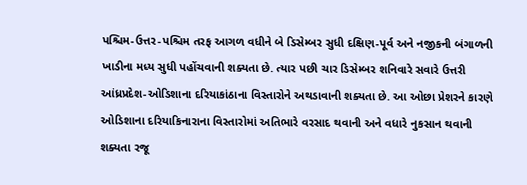પશ્ચિમ-ઉત્તર-પશ્ચિમ તરફ આગળ વધીને બે ડિસેમ્બર સુધી દક્ષિણ-પૂર્વ અને નજીકની બંગાળની ખાડીના મધ્ય સુધી પહોંચવાની શક્યતા છે. ત્યાર પછી ચાર ડિસેમ્બર શનિવારે સવારે ઉત્તરી આંધ્રપ્રદેશ-ઓડિશાના દરિયાકાંઠાના વિસ્તારોને અથડાવાની શક્યતા છે. આ ઓછા પ્રેશરને કારણે ઓડિશાના દરિયાકિનારાના વિસ્તારોમાં અતિભારે વરસાદ થવાની અને વધારે નુકસાન થવાની શક્યતા રજૂ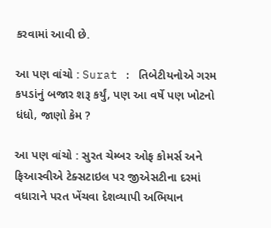કરવામાં આવી છે.

આ પણ વાંચો : Surat : તિબેટીયનોએ ગરમ કપડાંનું બજાર શરૂ કર્યું, પણ આ વર્ષે પણ ખોટનો ધંધો, જાણો કેમ ?

આ પણ વાંચો : સુરત ચેમ્બર ઓફ કોમર્સ અને ફિઆસ્વીએ ટેક્સટાઇલ પર જીએસટીના દરમાં વધારાને પરત ખેંચવા દેશવ્યાપી અભિયાન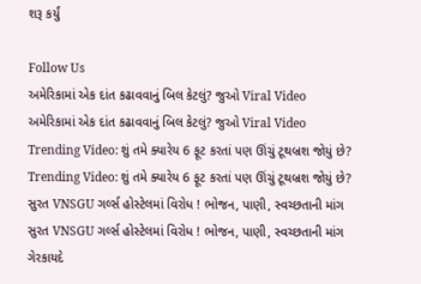શરૂ કર્યું

Follow Us
અમેરિકામાં એક દાંત કઢાવવાનું બિલ કેટલું? જુઓ Viral Video
અમેરિકામાં એક દાંત કઢાવવાનું બિલ કેટલું? જુઓ Viral Video
Trending Video: શું તમે ક્યારેય 6 ફૂટ કરતાં પણ ઊંચું ટૂથબ્રશ જોયું છે?
Trending Video: શું તમે ક્યારેય 6 ફૂટ કરતાં પણ ઊંચું ટૂથબ્રશ જોયું છે?
સુરત VNSGU ગર્લ્સ હોસ્ટેલમાં વિરોધ ! ભોજન, પાણી, સ્વચ્છતાની માંગ
સુરત VNSGU ગર્લ્સ હોસ્ટેલમાં વિરોધ ! ભોજન, પાણી, સ્વચ્છતાની માંગ
ગેરકાયદે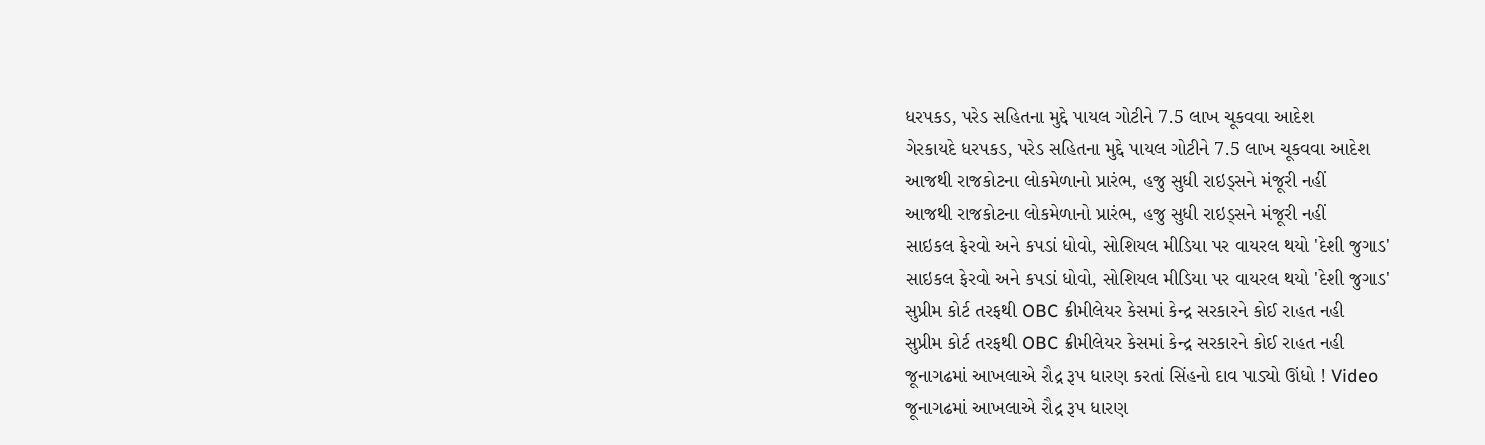ધરપકડ, પરેડ સહિતના મુદ્દે પાયલ ગોટીને 7.5 લાખ ચૂકવવા આદેશ
ગેરકાયદે ધરપકડ, પરેડ સહિતના મુદ્દે પાયલ ગોટીને 7.5 લાખ ચૂકવવા આદેશ
આજથી રાજકોટના લોકમેળાનો પ્રારંભ, હજુ સુધી રાઇડ્સને મંજૂરી નહીં
આજથી રાજકોટના લોકમેળાનો પ્રારંભ, હજુ સુધી રાઇડ્સને મંજૂરી નહીં
સાઇકલ ફેરવો અને કપડાં ધોવો, સોશિયલ મીડિયા પર વાયરલ થયો 'દેશી જુગાડ'
સાઇકલ ફેરવો અને કપડાં ધોવો, સોશિયલ મીડિયા પર વાયરલ થયો 'દેશી જુગાડ'
સુપ્રીમ કોર્ટ તરફથી OBC ક્રીમીલેયર કેસમાં કેન્દ્ર સરકારને કોઈ રાહત નહી
સુપ્રીમ કોર્ટ તરફથી OBC ક્રીમીલેયર કેસમાં કેન્દ્ર સરકારને કોઈ રાહત નહી
જૂનાગઢમાં આખલાએ રૌદ્ર રૂપ ધારણ કરતાં સિંહનો દાવ પાડ્યો ઊંધો ! Video
જૂનાગઢમાં આખલાએ રૌદ્ર રૂપ ધારણ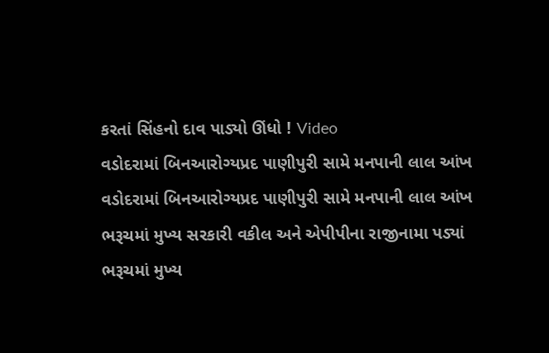કરતાં સિંહનો દાવ પાડ્યો ઊંધો ! Video
વડોદરામાં બિનઆરોગ્યપ્રદ પાણીપુરી સામે મનપાની લાલ આંખ
વડોદરામાં બિનઆરોગ્યપ્રદ પાણીપુરી સામે મનપાની લાલ આંખ
ભરૂચમાં મુખ્ય સરકારી વકીલ અને એપીપીના રાજીનામા પડ્યાં
ભરૂચમાં મુખ્ય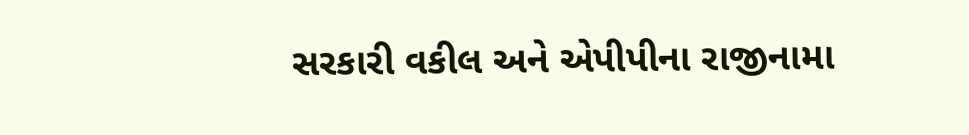સરકારી વકીલ અને એપીપીના રાજીનામા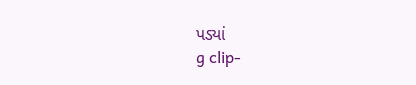પડ્યાં
g clip-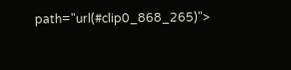path="url(#clip0_868_265)">